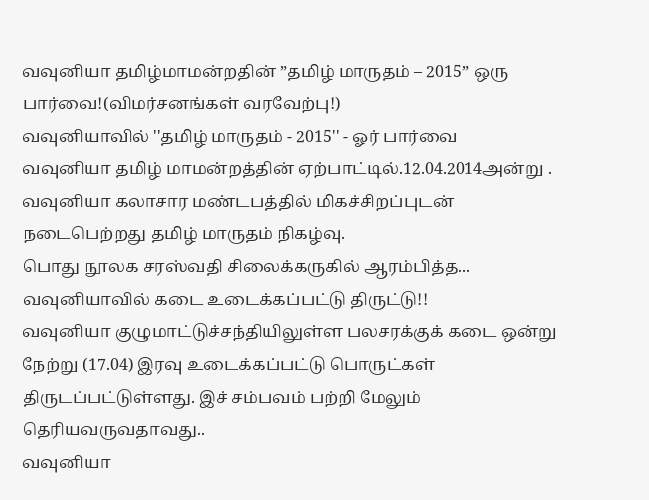வவுனியா தமிழ்மாமன்றதின் ”தமிழ் மாருதம் – 2015” ஒரு பார்வை!(விமர்சனங்கள் வரவேற்பு!)
வவுனியாவில் ''தமிழ் மாருதம் - 2015'' - ஓர் பார்வை
வவுனியா தமிழ் மாமன்றத்தின் ஏற்பாட்டில்.12.04.2014அன்று . வவுனியா கலாசார மண்டபத்தில் மிகச்சிறப்புடன் நடைபெற்றது தமிழ் மாருதம் நிகழ்வு.
பொது நூலக சரஸ்வதி சிலைக்கருகில் ஆரம்பித்த...
வவுனியாவில் கடை உடைக்கப்பட்டு திருட்டு!!
வவுனியா குழுமாட்டுச்சந்தியிலுள்ள பலசரக்குக் கடை ஒன்று நேற்று (17.04) இரவு உடைக்கப்பட்டு பொருட்கள் திருடப்பட்டுள்ளது. இச் சம்பவம் பற்றி மேலும் தெரியவருவதாவது..
வவுனியா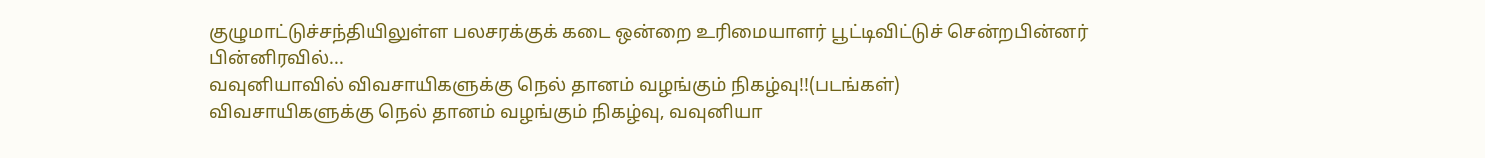குழுமாட்டுச்சந்தியிலுள்ள பலசரக்குக் கடை ஒன்றை உரிமையாளர் பூட்டிவிட்டுச் சென்றபின்னர் பின்னிரவில்...
வவுனியாவில் விவசாயிகளுக்கு நெல் தானம் வழங்கும் நிகழ்வு!!(படங்கள்)
விவசாயிகளுக்கு நெல் தானம் வழங்கும் நிகழ்வு, வவுனியா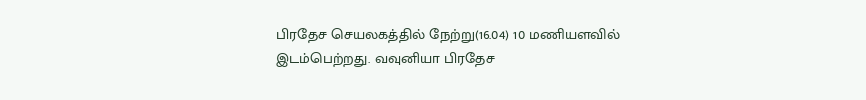பிரதேச செயலகத்தில் நேற்று(16.04) 10 மணியளவில் இடம்பெற்றது. வவுனியா பிரதேச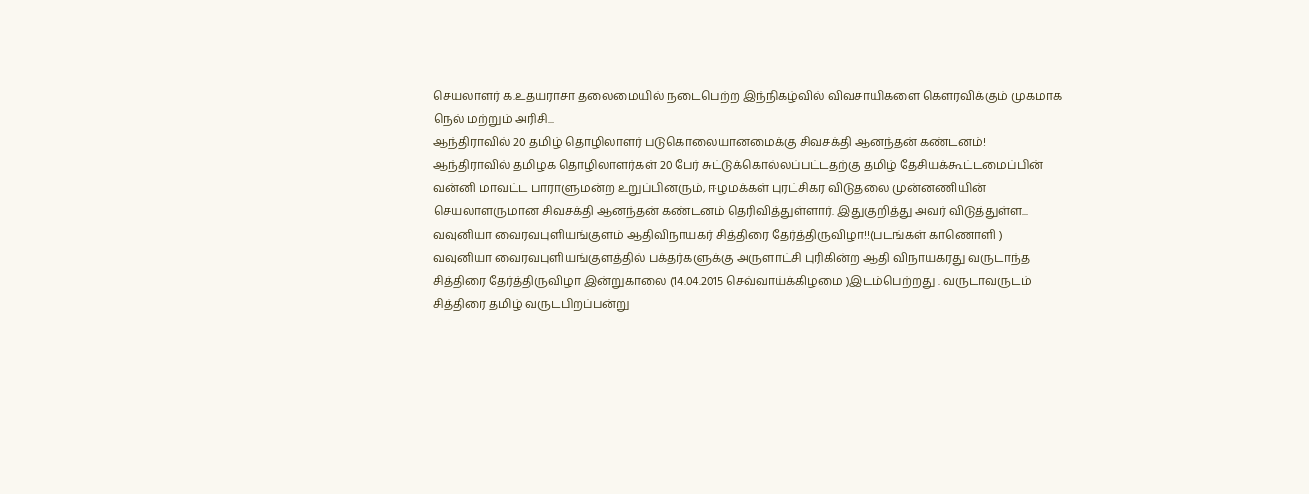செயலாளர் க.உதயராசா தலைமையில் நடைபெற்ற இந்நிகழ்வில் விவசாயிகளை கௌரவிக்கும் முகமாக நெல் மற்றும் அரிசி...
ஆந்திராவில் 20 தமிழ் தொழிலாளர் படுகொலையானமைக்கு சிவசக்தி ஆனந்தன் கண்டனம்!
ஆந்திராவில் தமிழக தொழிலாளர்கள் 20 பேர் சுட்டுக்கொல்லப்பட்டதற்கு தமிழ் தேசியக்கூட்டமைப்பின் வன்னி மாவட்ட பாராளுமன்ற உறுப்பினரும், ஈழமக்கள் புரட்சிகர விடுதலை முன்னணியின் செயலாளருமான சிவசக்தி ஆனந்தன் கண்டனம் தெரிவித்துள்ளார். இதுகுறித்து அவர் விடுத்துள்ள...
வவுனியா வைரவபுளியங்குளம் ஆதிவிநாயகர் சித்திரை தேர்த்திருவிழா!!(படங்கள் காணொளி )
வவுனியா வைரவபுளியங்குளத்தில் பக்தர்களுக்கு அருளாட்சி புரிகின்ற ஆதி விநாயகரது வருடாந்த சித்திரை தேர்த்திருவிழா இன்றுகாலை (14.04.2015 செவ்வாய்க்கிழமை )இடம்பெற்றது . வருடாவருடம் சித்திரை தமிழ் வருடபிறப்பன்று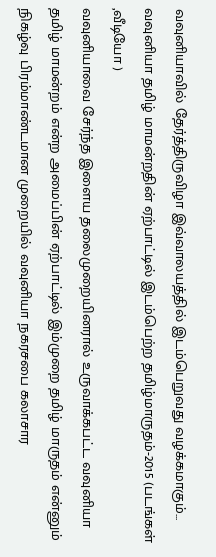வவுனியாவில் தேர்த்திருவிழா இவ்வாலயத்தில் இடம்பெறுவது வழக்கமாகும்...
வவுனியா தமிழ் மாமன்றதின் ஏற்பாட்டில் இடம்பெற்ற தமிழ்மாருதம்-2015 (படங்கள் ,வீடியோ )
வவுனியாவை சேர்ந்த இளைய தலைமுறையினரால் உருவாக்கபட்ட வவுனியா தமிழ் மாமன்றம் என்ற அமைப்பின் ஏற்பாட்டில் இம்முறை தமிழ் மாருதம் என்னும் நிகழ்வு பிரம்மாண்டமான முறையில் வவுனியா நகரசபை கலாசார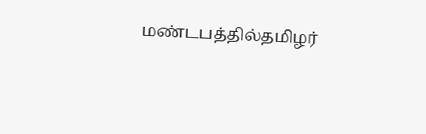மண்டபத்தில்தமிழர்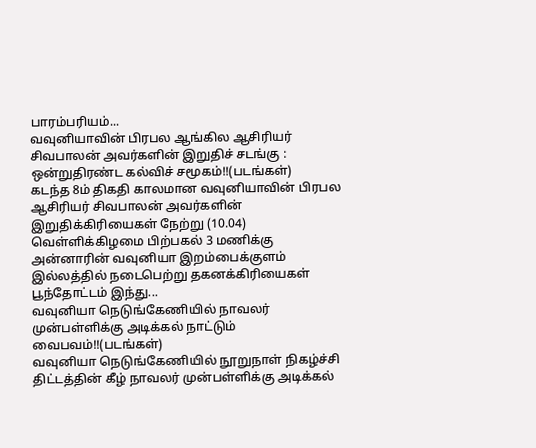பாரம்பரியம்...
வவுனியாவின் பிரபல ஆங்கில ஆசிரியர் சிவபாலன் அவர்களின் இறுதிச் சடங்கு : ஒன்றுதிரண்ட கல்விச் சமூகம்!!(படங்கள்)
கடந்த 8ம் திகதி காலமான வவுனியாவின் பிரபல ஆசிரியர் சிவபாலன் அவர்களின் இறுதிக்கிரியைகள் நேற்று (10.04) வெள்ளிக்கிழமை பிற்பகல் 3 மணிக்கு அன்னாரின் வவுனியா இறம்பைக்குளம் இல்லத்தில் நடைபெற்று தகனக்கிரியைகள் பூந்தோட்டம் இந்து...
வவுனியா நெடுங்கேணியில் நாவலர் முன்பள்ளிக்கு அடிக்கல் நாட்டும் வைபவம்!!(படங்கள்)
வவுனியா நெடுங்கேணியில் நூறுநாள் நிகழ்ச்சி திட்டத்தின் கீழ் நாவலர் முன்பள்ளிக்கு அடிக்கல்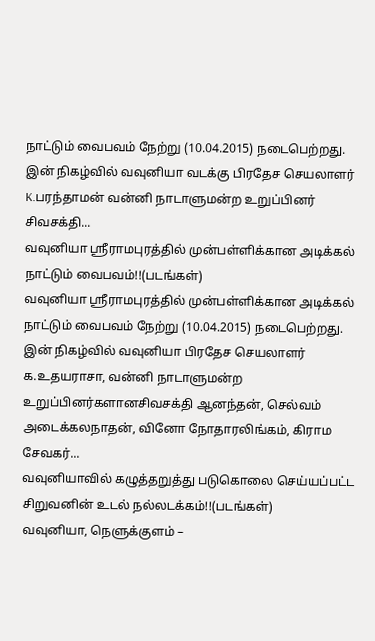நாட்டும் வைபவம் நேற்று (10.04.2015) நடைபெற்றது.
இன் நிகழ்வில் வவுனியா வடக்கு பிரதேச செயலாளர் K.பரந்தாமன் வன்னி நாடாளுமன்ற உறுப்பினர் சிவசக்தி...
வவுனியா ஸ்ரீராமபுரத்தில் முன்பள்ளிக்கான அடிக்கல் நாட்டும் வைபவம்!!(படங்கள்)
வவுனியா ஸ்ரீராமபுரத்தில் முன்பள்ளிக்கான அடிக்கல் நாட்டும் வைபவம் நேற்று (10.04.2015) நடைபெற்றது.
இன் நிகழ்வில் வவுனியா பிரதேச செயலாளர் க.உதயராசா, வன்னி நாடாளுமன்ற உறுப்பினர்களானசிவசக்தி ஆனந்தன், செல்வம் அடைக்கலநாதன், வினோ நோதாரலிங்கம், கிராம சேவகர்...
வவுனியாவில் கழுத்தறுத்து படுகொலை செய்யப்பட்ட சிறுவனின் உடல் நல்லடக்கம்!!(படங்கள்)
வவுனியா, நெளுக்குளம் –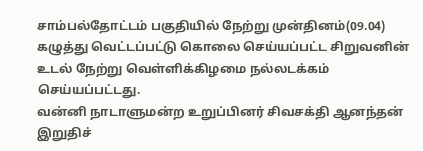சாம்பல்தோட்டம் பகுதியில் நேற்று முன்தினம்(09.04) கழுத்து வெட்டப்பட்டு கொலை செய்யப்பட்ட சிறுவனின் உடல் நேற்று வெள்ளிக்கிழமை நல்லடக்கம் செய்யப்பட்டது.
வன்னி நாடாளுமன்ற உறுப்பினர் சிவசக்தி ஆனந்தன் இறுதிச்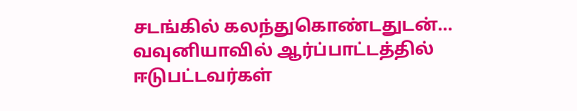சடங்கில் கலந்துகொண்டதுடன்...
வவுனியாவில் ஆர்ப்பாட்டத்தில் ஈடுபட்டவர்கள்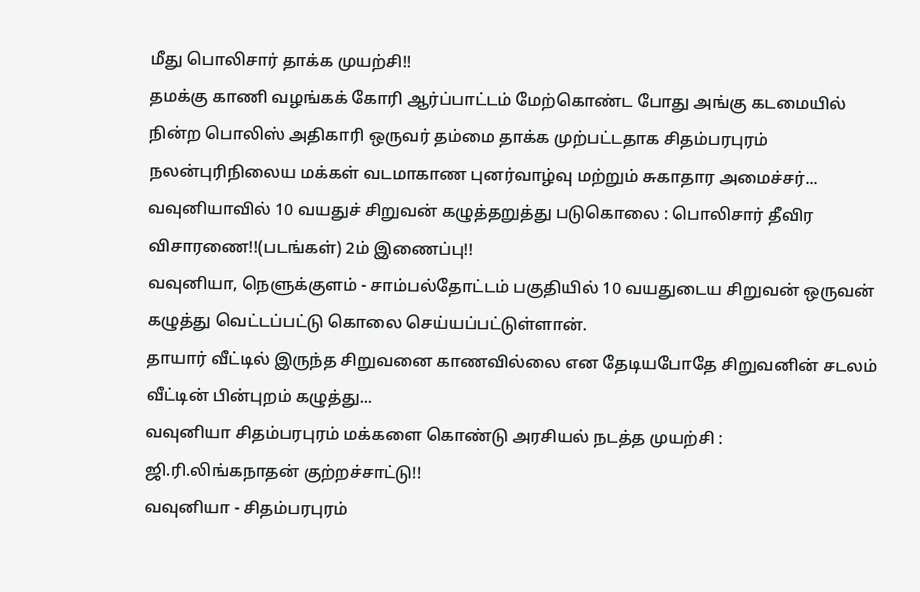மீது பொலிசார் தாக்க முயற்சி!!
தமக்கு காணி வழங்கக் கோரி ஆர்ப்பாட்டம் மேற்கொண்ட போது அங்கு கடமையில் நின்ற பொலிஸ் அதிகாரி ஒருவர் தம்மை தாக்க முற்பட்டதாக சிதம்பரபுரம் நலன்புரிநிலைய மக்கள் வடமாகாண புனர்வாழ்வு மற்றும் சுகாதார அமைச்சர்...
வவுனியாவில் 10 வயதுச் சிறுவன் கழுத்தறுத்து படுகொலை : பொலிசார் தீவிர விசாரணை!!(படங்கள்) 2ம் இணைப்பு!!
வவுனியா, நெளுக்குளம் - சாம்பல்தோட்டம் பகுதியில் 10 வயதுடைய சிறுவன் ஒருவன் கழுத்து வெட்டப்பட்டு கொலை செய்யப்பட்டுள்ளான்.
தாயார் வீட்டில் இருந்த சிறுவனை காணவில்லை என தேடியபோதே சிறுவனின் சடலம் வீட்டின் பின்புறம் கழுத்து...
வவுனியா சிதம்பரபுரம் மக்களை கொண்டு அரசியல் நடத்த முயற்சி : ஜி.ரி.லிங்கநாதன் குற்றச்சாட்டு!!
வவுனியா - சிதம்பரபுரம்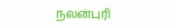நலன்புரி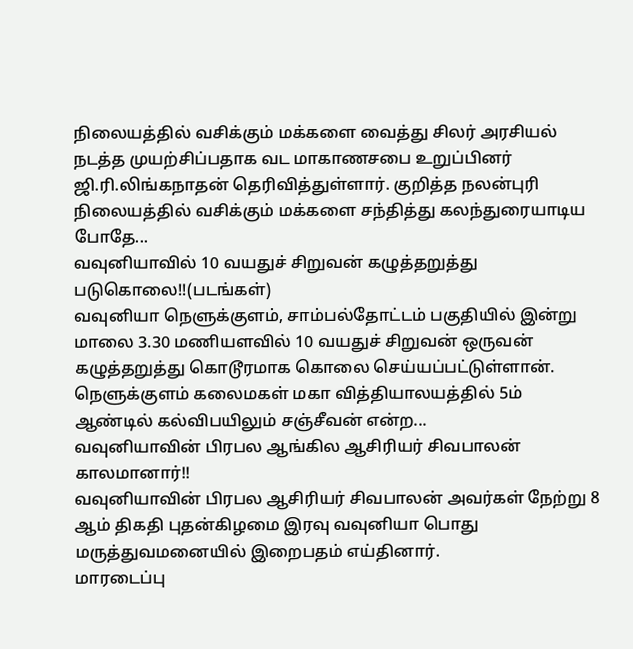நிலையத்தில் வசிக்கும் மக்களை வைத்து சிலர் அரசியல் நடத்த முயற்சிப்பதாக வட மாகாணசபை உறுப்பினர் ஜி.ரி.லிங்கநாதன் தெரிவித்துள்ளார். குறித்த நலன்புரி நிலையத்தில் வசிக்கும் மக்களை சந்தித்து கலந்துரையாடிய போதே...
வவுனியாவில் 10 வயதுச் சிறுவன் கழுத்தறுத்து படுகொலை!!(படங்கள்)
வவுனியா நெளுக்குளம், சாம்பல்தோட்டம் பகுதியில் இன்று மாலை 3.30 மணியளவில் 10 வயதுச் சிறுவன் ஒருவன் கழுத்தறுத்து கொடூரமாக கொலை செய்யப்பட்டுள்ளான்.
நெளுக்குளம் கலைமகள் மகா வித்தியாலயத்தில் 5ம் ஆண்டில் கல்விபயிலும் சஞ்சீவன் என்ற...
வவுனியாவின் பிரபல ஆங்கில ஆசிரியர் சிவபாலன் காலமானார்!!
வவுனியாவின் பிரபல ஆசிரியர் சிவபாலன் அவர்கள் நேற்று 8 ஆம் திகதி புதன்கிழமை இரவு வவுனியா பொது மருத்துவமனையில் இறைபதம் எய்தினார்.
மாரடைப்பு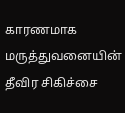காரணமாக மருத்துவனையின் தீவிர சிகிச்சை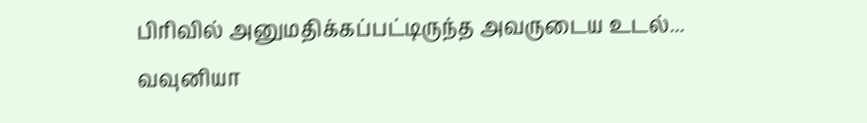பிரிவில் அனுமதிக்கப்பட்டிருந்த அவருடைய உடல்...
வவுனியா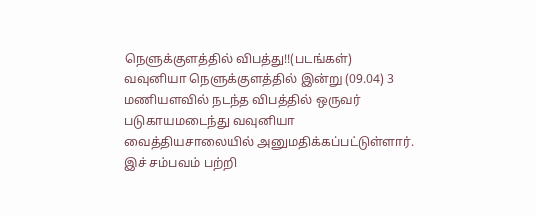நெளுக்குளத்தில் விபத்து!!(படங்கள்)
வவுனியா நெளுக்குளத்தில் இன்று (09.04) 3 மணியளவில் நடந்த விபத்தில் ஒருவர் படுகாயமடைந்து வவுனியா வைத்தியசாலையில் அனுமதிக்கப்பட்டுள்ளார். இச் சம்பவம் பற்றி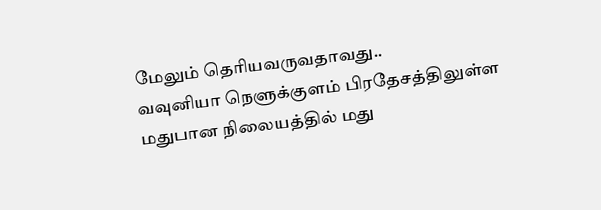மேலும் தெரியவருவதாவது..
வவுனியா நெளுக்குளம் பிரதேசத்திலுள்ள மதுபான நிலையத்தில் மது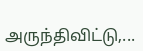அருந்திவிட்டு,...